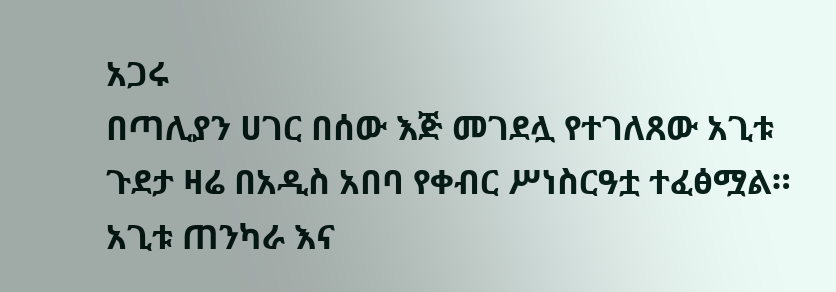አጋሩ
በጣሊያን ሀገር በሰው እጅ መገደሏ የተገለጸው አጊቱ ጉደታ ዛሬ በአዲስ አበባ የቀብር ሥነስርዓቷ ተፈፅሟል። አጊቱ ጠንካራ እና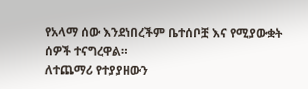የአላማ ሰው እንደነበረችም ቤተሰቦቿ እና የሚያውቋት ሰዎች ተናግረዋል።
ለተጨማሪ የተያያዘውን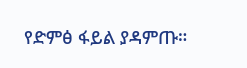የድምፅ ፋይል ያዳምጡ።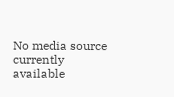No media source currently available